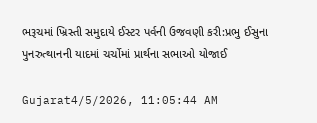ભરૂચમાં ખ્રિસ્તી સમુદાયે ઈસ્ટર પર્વની ઉજવણી કરી:પ્રભુ ઈસુના પુનરુત્થાનની યાદમાં ચર્ચોમાં પ્રાર્થના સભાઓ યોજાઈ

Gujarat4/5/2026, 11:05:44 AM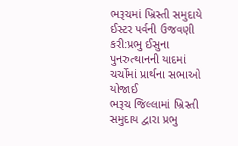ભરૂચમાં ખ્રિસ્તી સમુદાયે ઈસ્ટર પર્વની ઉજવણી કરી:પ્રભુ ઈસુના પુનરુત્થાનની યાદમાં ચર્ચોમાં પ્રાર્થના સભાઓ યોજાઈ
ભરૂચ જિલ્લામાં ખ્રિસ્તી સમુદાય દ્વારા પ્રભુ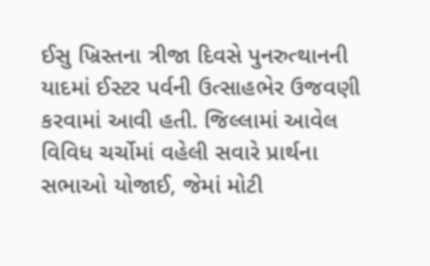ઈસુ ખ્રિસ્તના ત્રીજા દિવસે પુનરુત્થાનની યાદમાં ઈસ્ટર પર્વની ઉત્સાહભેર ઉજવણી કરવામાં આવી હતી. જિલ્લામાં આવેલ વિવિધ ચર્ચોમાં વહેલી સવારે પ્રાર્થના સભાઓ યોજાઈ, જેમાં મોટી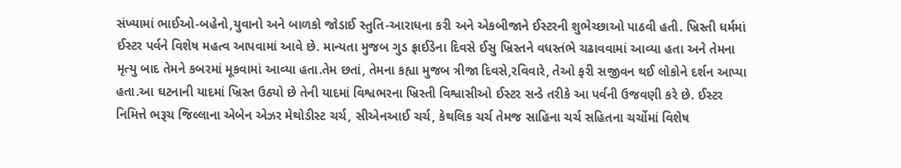સંખ્યામાં ભાઈઓ-બહેનો,યુવાનો અને બાળકો જોડાઈ સ્તુતિ-આરાધના કરી અને એકબીજાને ઈસ્ટરની શુભેચ્છાઓ પાઠવી હતી. ખ્રિસ્તી ધર્મમાં ઈસ્ટર પર્વને વિશેષ મહત્વ આપવામાં આવે છે. માન્યતા મુજબ ગુડ ફ્રાઈડેના દિવસે ઈસુ ખ્રિસ્તને વધસ્તંભે ચઢાવવામાં આવ્યા હતા અને તેમના મૃત્યુ બાદ તેમને કબરમાં મૂકવામાં આવ્યા હતા.તેમ છતાં, તેમના કહ્યા મુજબ ત્રીજા દિવસે,રવિવારે, તેઓ ફરી સજીવન થઈ લોકોને દર્શન આપ્યા હતા.આ ઘટનાની યાદમાં ખ્રિસ્ત ઉઠ્યો છે તેની યાદમાં વિશ્વભરના ખ્રિસ્તી વિશ્વાસીઓ ઈસ્ટર સન્ડે તરીકે આ પર્વની ઉજવણી કરે છે. ઈસ્ટર નિમિત્તે ભરૂચ જિલ્લાના એબેન એઝર મેથોડીસ્ટ ચર્ચ, સીએનઆઈ ચર્ચ, કેથલિક ચર્ચ તેમજ સાહિના ચર્ચ સહિતના ચર્ચોમાં વિશેષ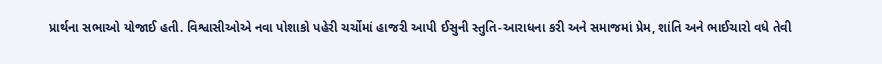પ્રાર્થના સભાઓ યોજાઈ હતી. વિશ્વાસીઓએ નવા પોશાકો પહેરી ચર્ચોમાં હાજરી આપી ઈસુની સ્તુતિ-આરાધના કરી અને સમાજમાં પ્રેમ, શાંતિ અને ભાઈચારો વધે તેવી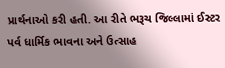પ્રાર્થનાઓ કરી હતી. આ રીતે ભરૂચ જિલ્લામાં ઈસ્ટર પર્વ ધાર્મિક ભાવના અને ઉત્સાહ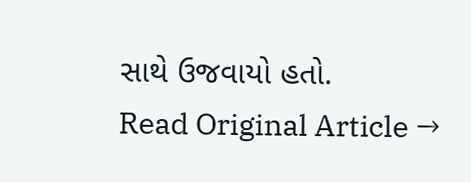સાથે ઉજવાયો હતો.
Read Original Article →